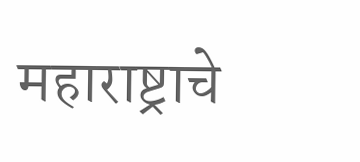महाराष्ट्राचे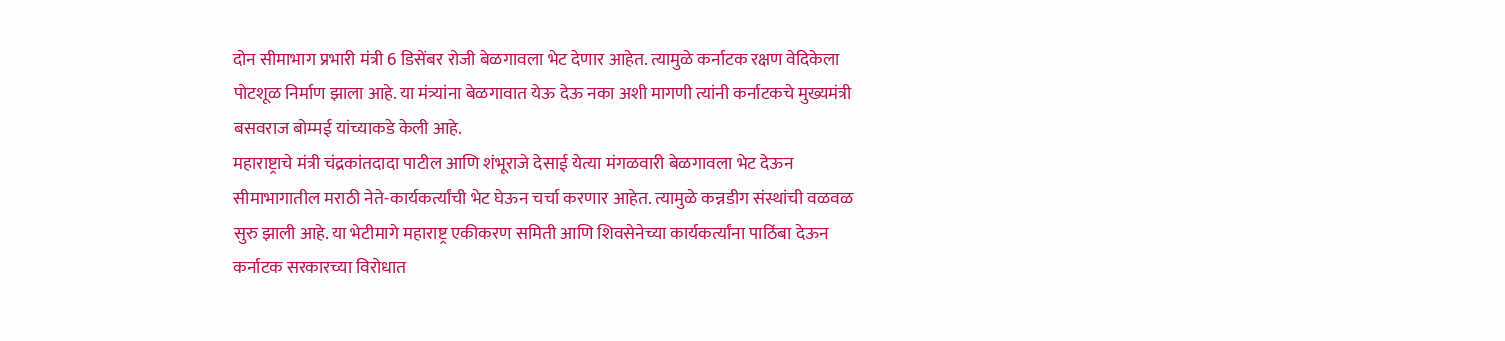दोन सीमाभाग प्रभारी मंत्री 6 डिसेंबर रोजी बेळगावला भेट देणार आहेत. त्यामुळे कर्नाटक रक्षण वेदिकेला पोटशूळ निर्माण झाला आहे. या मंत्र्यांना बेळगावात येऊ देऊ नका अशी मागणी त्यांनी कर्नाटकचे मुख्यमंत्री बसवराज बोम्मई यांच्याकडे केली आहे.
महाराष्ट्राचे मंत्री चंद्रकांतदादा पाटील आणि शंभूराजे देसाई येत्या मंगळवारी बेळगावला भेट देऊन सीमाभागातील मराठी नेते-कार्यकर्त्यांची भेट घेऊन चर्चा करणार आहेत. त्यामुळे कन्नडीग संस्थांची वळवळ सुरु झाली आहे. या भेटीमागे महाराष्ट्र एकीकरण समिती आणि शिवसेनेच्या कार्यकर्त्यांना पाठिंबा देऊन कर्नाटक सरकारच्या विरोधात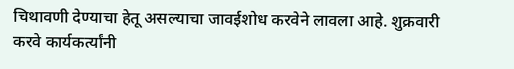चिथावणी देण्याचा हेतू असल्याचा जावईशोध करवेने लावला आहे. शुक्रवारी करवे कार्यकर्त्यांनी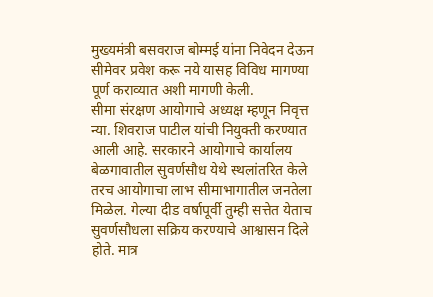मुख्यमंत्री बसवराज बोम्मई यांना निवेदन देऊन सीमेवर प्रवेश करू नये यासह विविध मागण्या पूर्ण कराव्यात अशी मागणी केली.
सीमा संरक्षण आयोगाचे अध्यक्ष म्हणून निवृत्त न्या. शिवराज पाटील यांची नियुक्ती करण्यात आली आहे. सरकारने आयोगाचे कार्यालय बेळगावातील सुवर्णसौध येथे स्थलांतरित केले तरच आयोगाचा लाभ सीमाभागातील जनतेला मिळेल. गेल्या दीड वर्षापूर्वी तुम्ही सत्तेत येताच सुवर्णसौधला सक्रिय करण्याचे आश्वासन दिले होते. मात्र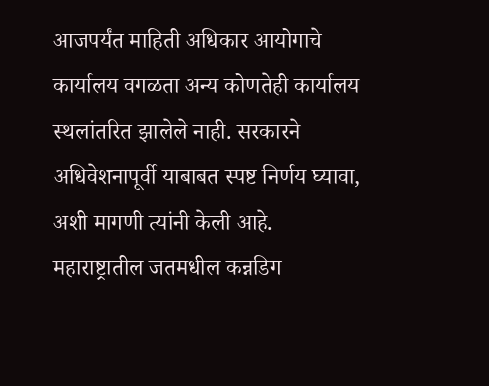आजपर्यंत माहिती अधिकार आयोगाचे कार्यालय वगळता अन्य कोणतेही कार्यालय स्थलांतरित झालेले नाही. सरकारने अधिवेशनापूर्वी याबाबत स्पष्ट निर्णय घ्यावा, अशी मागणी त्यांनी केली आहे.
महाराष्ट्रातील जतमधील कन्नडिग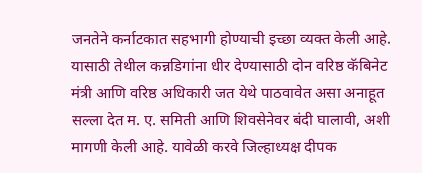जनतेने कर्नाटकात सहभागी होण्याची इच्छा व्यक्त केली आहे. यासाठी तेथील कन्नडिगांना धीर देण्यासाठी दोन वरिष्ठ कॅबिनेट मंत्री आणि वरिष्ठ अधिकारी जत येथे पाठवावेत असा अनाहूत सल्ला देत म. ए. समिती आणि शिवसेनेवर बंदी घालावी, अशी मागणी केली आहे. यावेळी करवे जिल्हाध्यक्ष दीपक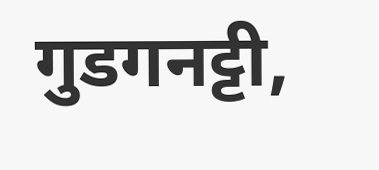गुडगनट्टी,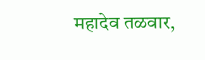महादेव तळवार,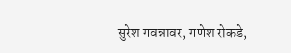सुरेश गवन्नावर, गणेश रोकडे,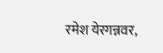रमेश येरगन्नवर,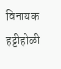विनायक हट्टीहोळी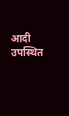आदी उपस्थित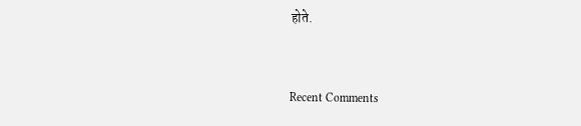होते.


Recent Comments